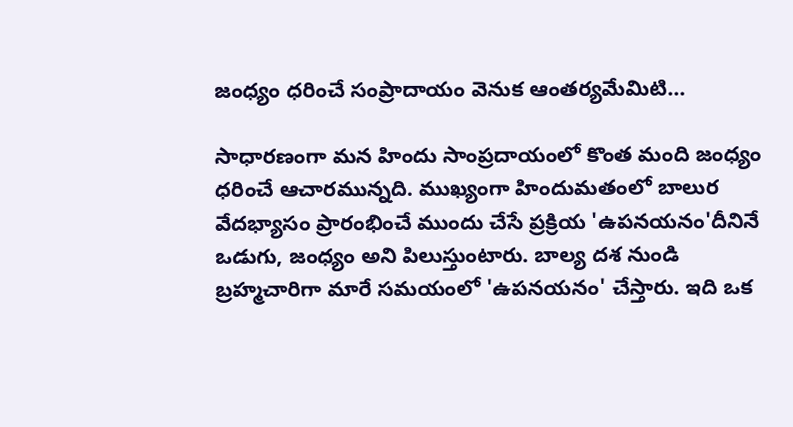జంధ్యం ధరించే సంప్రాదాయం వెనుక ఆంతర్యమేమిటి...

సాధారణంగా మన హిందు సాంప్రదాయంలో కొంత మంది జంధ్యం ధరించే ఆచారమున్నది. ముఖ్యంగా హిందుమతంలో బాలుర వేదభ్యాసం ప్రారంభించే ముందు చేసే ప్రక్రియ 'ఉపనయనం'దీనినే ఒడుగు, జంధ్యం అని పిలుస్తుంటారు. బాల్య దశ నుండి బ్రహ్మచారిగా మారే సమయంలో 'ఉపనయనం' చేస్తారు. ఇది ఒక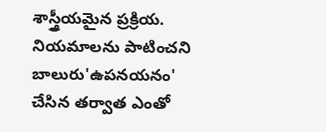శాస్త్రీయమైన ప్రక్రియ. నియమాలను పాటించని బాలురు'ఉపనయనం' చేసిన తర్వాత ఎంతో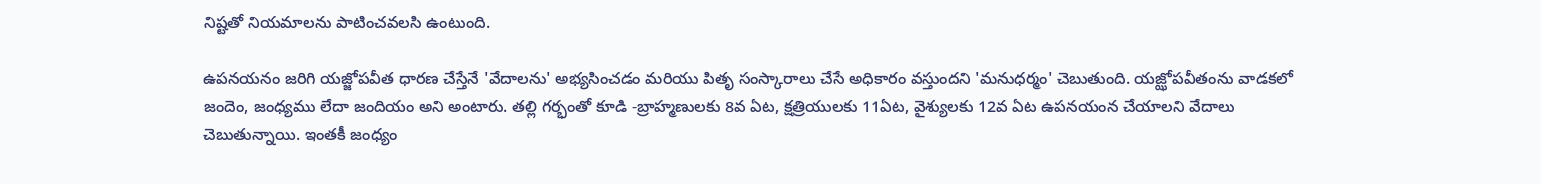నిష్టతో నియమాలను పాటించవలసి ఉంటుంది.

ఉపనయనం జరిగి యజ్జోపవీత ధారణ చేస్తేనే 'వేదాలను' అభ్యసించడం మరియు పితృ సంస్కారాలు చేసే అధికారం వస్తుందని 'మనుధర్మం' చెబుతుంది. యజ్ఝోపవీతంను వాడకలో జందెం, జంధ్యము లేదా జందియం అని అంటారు. తల్లి గర్భంతో కూడి -బ్రాహ్మణులకు 8వ ఏట, క్షత్రియులకు 11ఏట, వైశ్యులకు 12వ ఏట ఉపనయంన చేయాలని వేదాలు చెబుతున్నాయి. ఇంతకీ జంధ్యం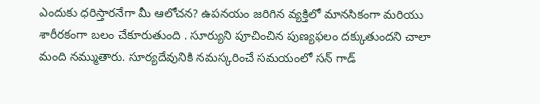ఎందుకు ధరిస్తారనేగా మీ ఆలోచన? ఉపనయం జరిగిన వ్యక్తిలో మానసికంగా మరియు శారీరకంగా బలం చేకూరుతుంది . సూర్యుని పూచించిన పుణ్యఫలం దక్కుతుందని చాలా మంది నమ్ముతారు. సూర్యదేవునికి నమస్కరించే సమయంలో సన్ గాడ్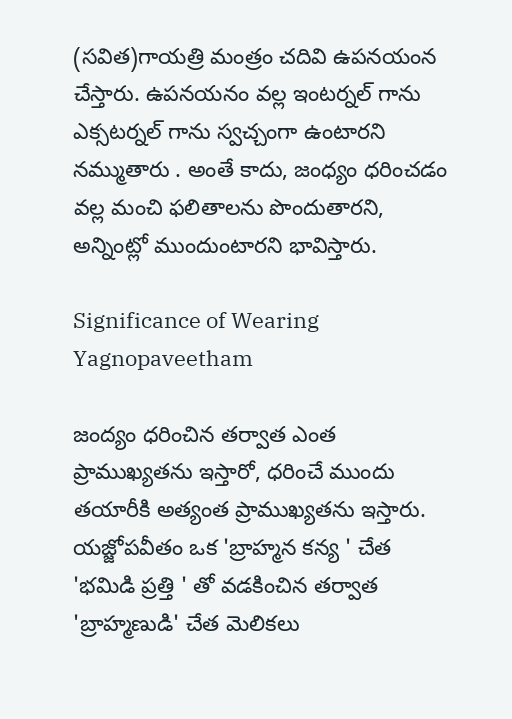(సవిత)గాయత్రి మంత్రం చదివి ఉపనయంన చేస్తారు. ఉపనయనం వల్ల ఇంటర్నల్ గాను ఎక్సటర్నల్ గాను స్వచ్చంగా ఉంటారని నమ్ముతారు . అంతే కాదు, జంధ్యం ధరించడం వల్ల మంచి ఫలితాలను పొందుతారని, అన్నింట్లో ముందుంటారని భావిస్తారు.

Significance of Wearing Yagnopaveetham

జంద్యం ధరించిన తర్వాత ఎంత ప్రాముఖ్యతను ఇస్తారో, ధరించే ముందు తయారీకి అత్యంత ప్రాముఖ్యతను ఇస్తారు. యజ్జోపవీతం ఒక 'బ్రాహ్మన కన్య ' చేత 'భమిడి ప్రత్తి ' తో వడకించిన తర్వాత 'బ్రాహ్మణుడి' చేత మెలికలు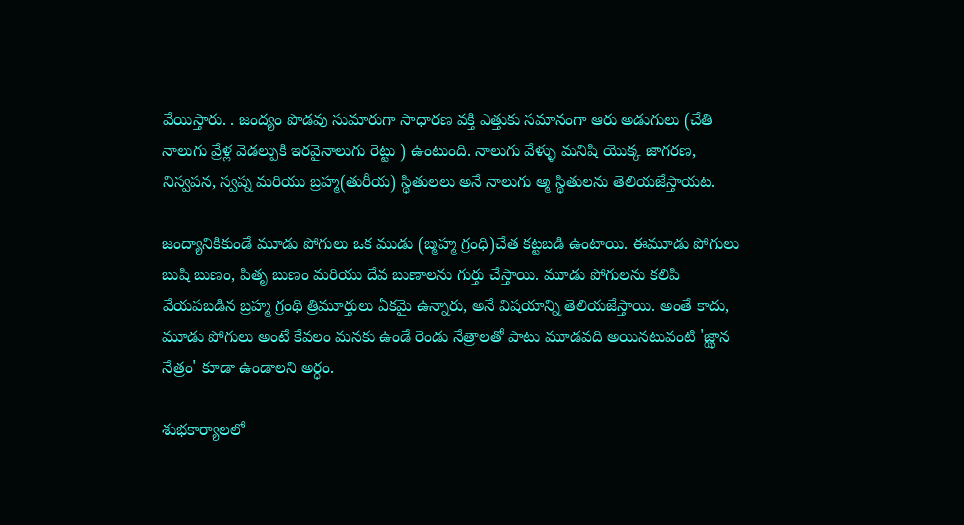వేయిస్తారు. . జంద్యం పొడవు సుమారుగా సాధారణ వక్తి ఎత్తుకు సమానంగా ఆరు అడుగులు (చేతి నాలుగు వ్రేళ్ల వెడల్పుకి ఇరవైనాలుగు రెట్టు ) ఉంటుంది. నాలుగు వేళ్ళు మనిషి యొక్క జాగరణ, నిస్వపన, స్వప్న మరియు బ్రహ్మ(తురీయ) స్థితులలు అనే నాలుగు ఆ్మ స్థితులను తెలియజేస్తాయట.

జంద్యానికికుండే మూడు పోగులు ఒక ముడు (బ్మహ్మ గ్రంధి)చేత కట్టబడి ఉంటాయి. ఈమూడు పోగులు బుషి బుణం, పితృ బుణం మరియు దేవ బుణాలను గుర్తు చేస్తాయి. మూడు పోగులను కలిపి వేయపబడిన బ్రహ్మ గ్రంథి త్రిమూర్తులు ఏకమై ఉన్నారు, అనే విషయాన్ని తెలియజేస్తాయి. అంతే కాదు, మూడు పోగులు అంటే కేవలం మనకు ఉండే రెండు నేత్రాలతో పాటు మూడవది అయినటువంటి 'జ్ఝాన నేత్రం' కూడా ఉండాలని అర్ధం.

శుభకార్యాలలో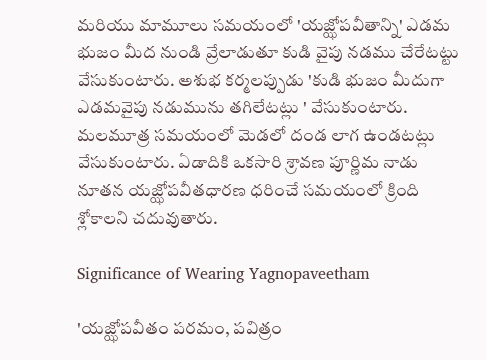మరియు మామూలు సమయంలో 'యజ్ఝోపవీతాన్ని' ఎడమ భుజం మీద నుండి వ్రేలాడుతూ కుడి వైపు నడము చేరేటట్టు వేసుకుంటారు. అశుభ కర్మలప్పుడు 'కుడి భుజం మీదుగా ఎడమవైపు నడుమును తగిలేటట్లు ' వేసుకుంటారు. మలమూత్ర సమయంలో మెడలో దండ లాగ ఉండటట్లు వేసుకుంటారు. ఏడాదికి ఒకసారి శ్రావణ పూర్ణిమ నాడు నూతన యజ్ఝోపవీతధారణ ధరించే సమయంలో క్రింది శ్లోకాలని చదువుతారు.

Significance of Wearing Yagnopaveetham

'యజ్ఝోపవీతం పరమం, పవిత్రం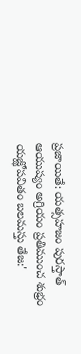ప్రజాయితే: యత్సహజం పురస్తాత్
ఆయుష్యం అగ్రియం ప్రతిముంచ శుభ్రం యజ్ఝోపవితం బలమస్తు తేజ:'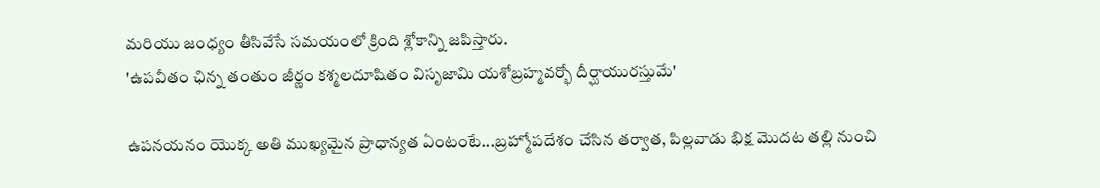మరియు జంధ్యం తీసివేసే సమయంలో క్రింది శ్లోకాన్ని జపిస్తారు.
'ఉపవీతం ఛిన్న తంతుం జీర్ణం కశ్మలదూషితం విసృజామి యశోబ్రహ్మవర్భో దీర్ఘాయురస్తుమే'

ఉపనయనం యొక్క అతి ముఖ్యమైన ప్రాధాన్యత ఏంటంటే...బ్రహ్మోపదేశం చేసిన తర్వాత, పిల్లవాడు భిక్ష మొదట తల్లి నుంచి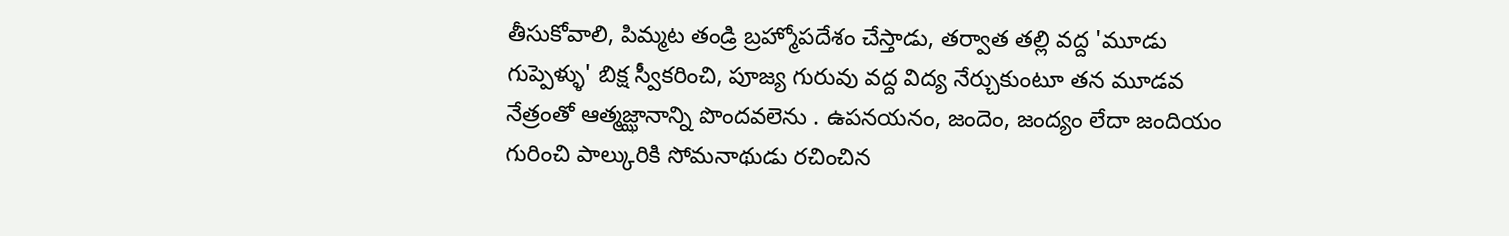తీసుకోవాలి, పిమ్మట తండ్రి బ్రహ్మోపదేశం చేస్తాడు, తర్వాత తల్లి వద్ద 'మూడు గుప్పెళ్ళు' బిక్ష స్వీకరించి, పూజ్య గురువు వద్ద విద్య నేర్చుకుంటూ తన మూడవ నేత్రంతో ఆత్మజ్ఝానాన్ని పొందవలెను . ఉపనయనం, జందెం, జంద్యం లేదా జందియం గురించి పాల్కురికి సోమనాథుడు రచించిన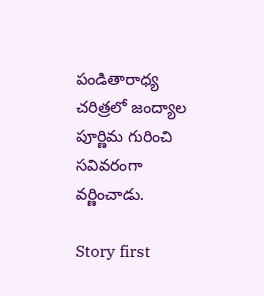పండితారాధ్య చరిత్రలో జంద్యాల పూర్ణిమ గురించి సవివరంగా వర్ణించాడు.

Story first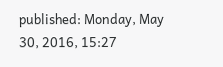published: Monday, May 30, 2016, 15:27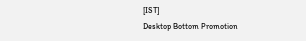[IST]
Desktop Bottom Promotion